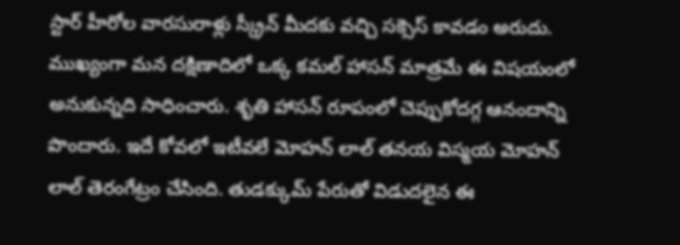స్టార్ హీరోల వారసురాళ్లు స్క్రీన్ మీదకు వచ్చి సక్సెస్ కావడం అరుదు. ముఖ్యంగా మన దక్షిణాదిలో ఒక్క కమల్ హాసన్ మాత్రమే ఈ విషయంలో అనుకున్నది సాధించారు. శృతి హాసన్ రూపంలో చెప్పుకోదగ్గ ఆనందాన్ని పొందారు. ఇదే కోవలో ఇటీవలే మోహన్ లాల్ తనయ విస్మయ మోహన్ లాల్ తెరంగేట్రం చేసింది. తుడక్కుమ్ పేరుతో విడుదలైన ఈ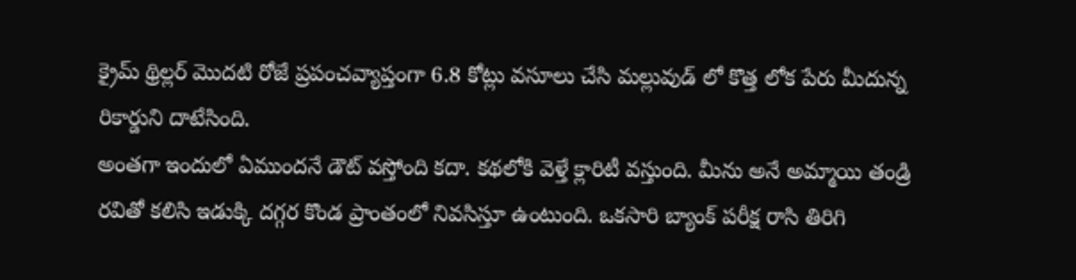క్రైమ్ థ్రిల్లర్ మొదటి రోజే ప్రపంచవ్యాప్తంగా 6.8 కోట్లు వసూలు చేసి మల్లువుడ్ లో కొత్త లోక పేరు మీదున్న రికార్డుని దాటేసింది.
అంతగా ఇందులో ఏముందనే డౌట్ వస్తోంది కదా. కథలోకి వెళ్తే క్లారిటీ వస్తుంది. మీను అనే అమ్మాయి తండ్రి రవితో కలిసి ఇడుక్కి దగ్గర కొండ ప్రాంతంలో నివసిస్తూ ఉంటుంది. ఒకసారి బ్యాంక్ పరీక్ష రాసి తిరిగి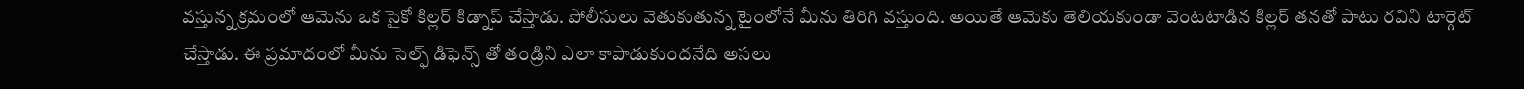వస్తున్న క్రమంలో ఆమెను ఒక సైకో కిల్లర్ కిడ్నాప్ చేస్తాడు. పోలీసులు వెతుకుతున్న టైంలోనే మీను తిరిగి వస్తుంది. అయితే ఆమెకు తెలియకుండా వెంటటాడిన కిల్లర్ తనతో పాటు రవిని టార్గెట్ చేస్తాడు. ఈ ప్రమాదంలో మీను సెల్ఫ్ డిఫెన్స్ తో తండ్రిని ఎలా కాపాడుకుందనేది అసలు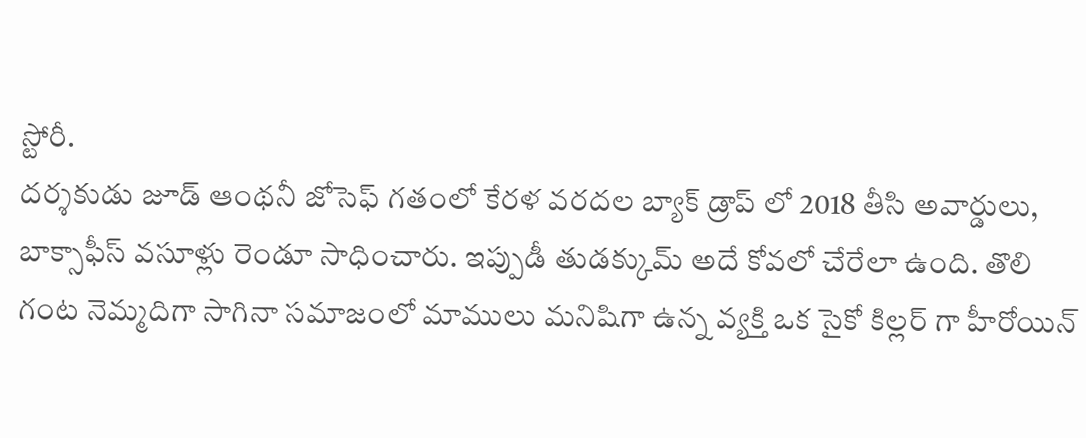స్టోరీ.
దర్శకుడు జూడ్ ఆంథనీ జోసెఫ్ గతంలో కేరళ వరదల బ్యాక్ డ్రాప్ లో 2018 తీసి అవార్డులు, బాక్సాఫీస్ వసూళ్లు రెండూ సాధించారు. ఇప్పుడీ తుడక్కుమ్ అదే కోవలో చేరేలా ఉంది. తొలి గంట నెమ్మదిగా సాగినా సమాజంలో మాములు మనిషిగా ఉన్న వ్యక్తి ఒక సైకో కిల్లర్ గా హీరోయిన్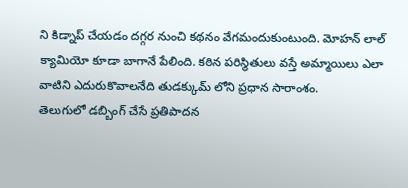ని కిడ్నాప్ చేయడం దగ్గర నుంచి కథనం వేగమందుకుంటుంది. మోహన్ లాల్ క్యామియో కూడా బాగానే పేలింది. కఠిన పరిస్థితులు వస్తే అమ్మాయిలు ఎలా వాటిని ఎదురుకొవాలనేది తుడక్కుమ్ లోని ప్రధాన సారాంశం.
తెలుగులో డబ్బింగ్ చేసే ప్రతిపాదన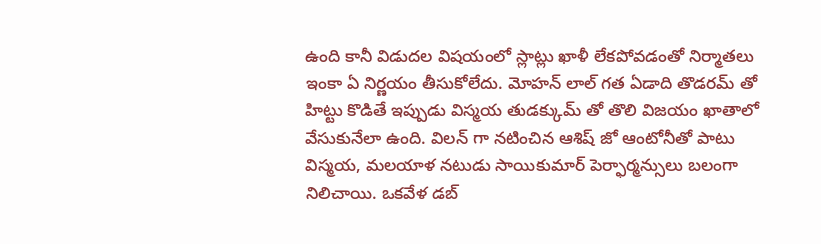ఉంది కానీ విడుదల విషయంలో స్లాట్లు ఖాళీ లేకపోవడంతో నిర్మాతలు ఇంకా ఏ నిర్ణయం తీసుకోలేదు. మోహన్ లాల్ గత ఏడాది తొడరమ్ తో హిట్టు కొడితే ఇప్పుడు విస్మయ తుడక్కుమ్ తో తొలి విజయం ఖాతాలో వేసుకునేలా ఉంది. విలన్ గా నటించిన ఆశిష్ జో ఆంటోనీతో పాటు విస్మయ, మలయాళ నటుడు సాయికుమార్ పెర్ఫార్మన్సులు బలంగా నిలిచాయి. ఒకవేళ డబ్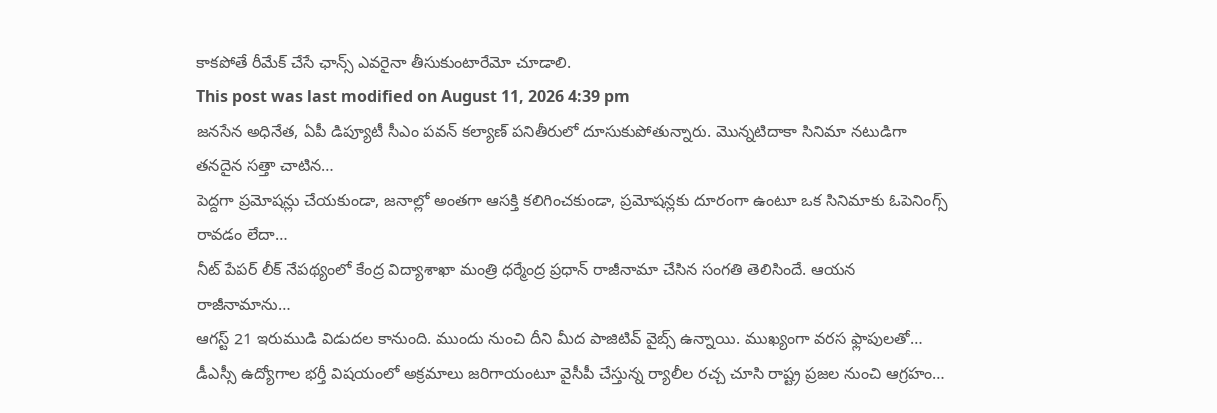కాకపోతే రీమేక్ చేసే ఛాన్స్ ఎవరైనా తీసుకుంటారేమో చూడాలి.
This post was last modified on August 11, 2026 4:39 pm
జనసేన అధినేత, ఏపీ డిప్యూటీ సీఎం పవన్ కల్యాణ్ పనితీరులో దూసుకుపోతున్నారు. మొన్నటిదాకా సినిమా నటుడిగా తనదైన సత్తా చాటిన…
పెద్దగా ప్రమోషన్లు చేయకుండా, జనాల్లో అంతగా ఆసక్తి కలిగించకుండా, ప్రమోషన్లకు దూరంగా ఉంటూ ఒక సినిమాకు ఓపెనింగ్స్ రావడం లేదా…
నీట్ పేపర్ లీక్ నేపథ్యంలో కేంద్ర విద్యాశాఖా మంత్రి ధర్మేంద్ర ప్రధాన్ రాజీనామా చేసిన సంగతి తెలిసిందే. ఆయన రాజీనామాను…
ఆగస్ట్ 21 ఇరుముడి విడుదల కానుంది. ముందు నుంచి దీని మీద పాజిటివ్ వైబ్స్ ఉన్నాయి. ముఖ్యంగా వరస ఫ్లాపులతో…
డీఎస్సీ ఉద్యోగాల భర్తీ విషయంలో అక్రమాలు జరిగాయంటూ వైసీపీ చేస్తున్న ర్యాలీల రచ్చ చూసి రాష్ట్ర ప్రజల నుంచి ఆగ్రహం…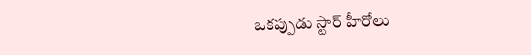ఒకప్పుడు స్టార్ హీరోలు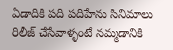ఏడాదికి పది పదిహేను సినిమాలు రిలీజ్ చేసేవాళ్ళంటే నమ్మడానికి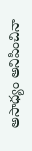అసాధ్యం అనిపించినా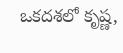ఒకదశలో కృష్ణ,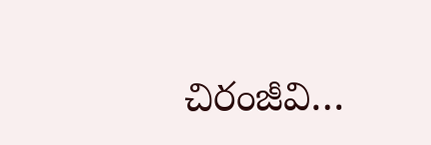చిరంజీవి…